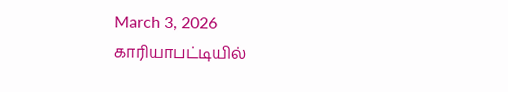March 3, 2026
காரியாபட்டியில்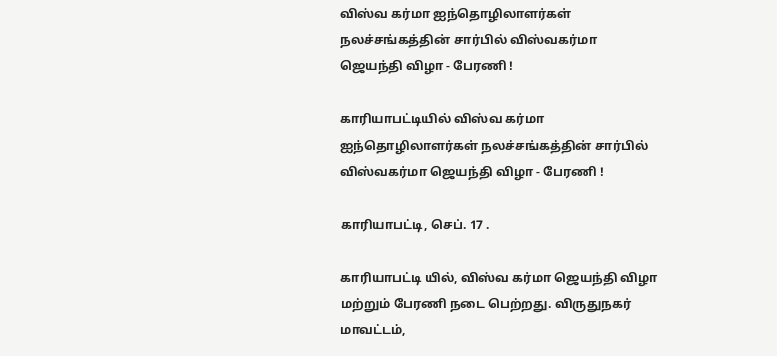விஸ்வ கர்மா ஐந்தொழிலாளர்கள் நலச்சங்கத்தின் சார்பில் விஸ்வகர்மா ஜெயந்தி விழா - பேரணி !

காரியாபட்டியில் விஸ்வ கர்மா ஐந்தொழிலாளர்கள் நலச்சங்கத்தின் சார்பில் விஸ்வகர்மா ஜெயந்தி விழா - பேரணி !

காரியாபட்டி, செப். 17 .

காரியாபட்டி யில், விஸ்வ கர்மா ஜெயந்தி விழா மற்றும் பேரணி நடை பெற்றது. விருதுநகர் மாவட்டம்,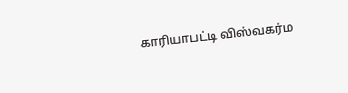காரியாபட்டி விஸ்வகர்ம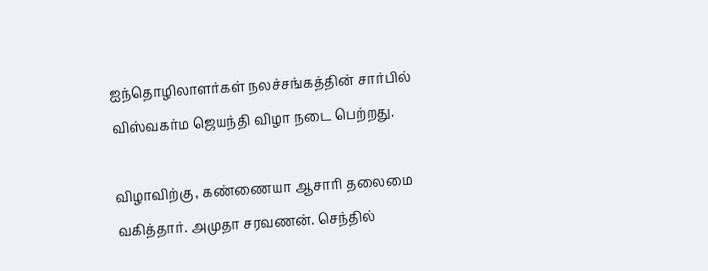ஐந்தொழிலாளர்கள் நலச்சங்கத்தின் சார்பில் விஸ்வகர்ம ஜெயந்தி விழா நடை பெற்றது.

விழாவிற்கு , கண்ணையா ஆசாரி தலைமை வகித்தார். அமுதா சரவணன். செந்தில்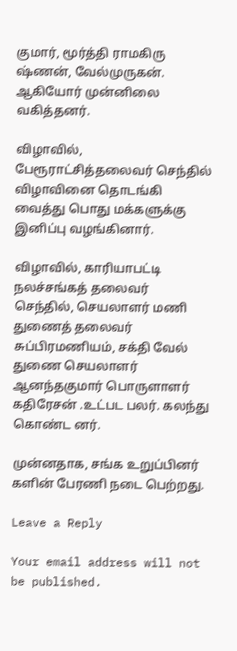குமார், மூர்த்தி ராமகிரு ஷ்ணன், வேல்முருகன். ஆகியோர் முன்னிலை வகித்தனர்.

விழாவில், பேரூராட்சித்தலைவர் செந்தில் விழாவினை தொடங்கி வைத்து பொது மக்களுக்கு இனிப்பு வழங்கினார்.

விழாவில், காரியாபட்டி நலச்சங்கத் தலைவர் செந்தில், செயலாளர் மணி துணைத் தலைவர் சுப்பிரமணியம், சக்தி வேல் துணை செயலாளர் ஆனந்தகுமார் பொருளாளர் கதிரேசன் .உட்பட பலர். கலந்து கொண்ட னர்.

முன்னதாக, சங்க உறுப்பினர் களின் பேரணி நடை பெற்றது.

Leave a Reply

Your email address will not be published.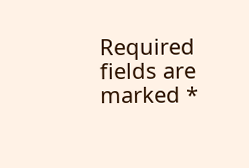Required fields are marked *